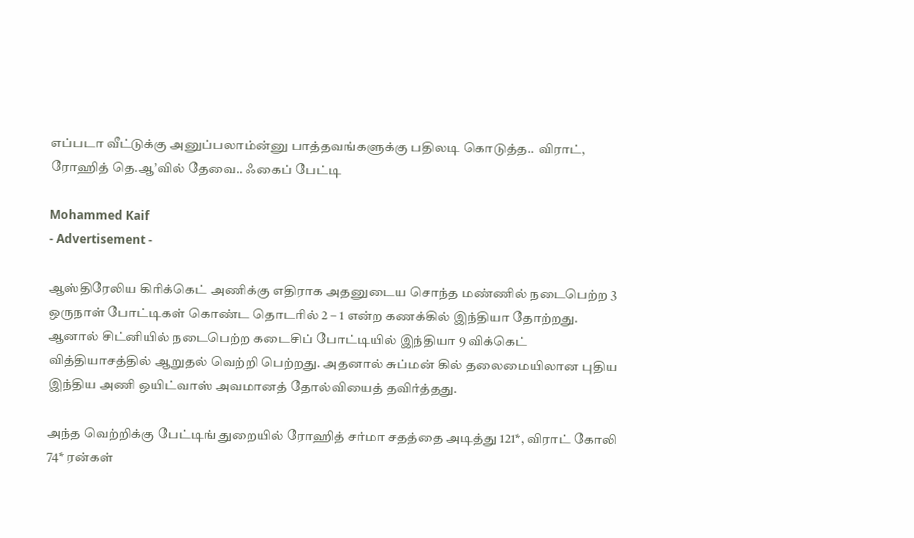எப்படா வீட்டுக்கு அனுப்பலாம்ன்னு பாத்தவங்களுக்கு பதிலடி கொடுத்த.. விராட், ரோஹித் தெ.ஆ’வில் தேவை.. ஃகைப் பேட்டி

Mohammed Kaif
- Advertisement -

ஆஸ்திரேலிய கிரிக்கெட் அணிக்கு எதிராக அதனுடைய சொந்த மண்ணில் நடைபெற்ற 3 ஒருநாள் போட்டிகள் கொண்ட தொடரில் 2 – 1 என்ற கணக்கில் இந்தியா தோற்றது. ஆனால் சிட்னியில் நடைபெற்ற கடைசிப் போட்டியில் இந்தியா 9 விக்கெட் வித்தியாசத்தில் ஆறுதல் வெற்றி பெற்றது. அதனால் சுப்மன் கில் தலைமையிலான புதிய இந்திய அணி ஒயிட்வாஸ் அவமானத் தோல்வியைத் தவிர்த்தது.

அந்த வெற்றிக்கு பேட்டிங் துறையில் ரோஹித் சர்மா சதத்தை அடித்து 121*, விராட் கோலி 74* ரன்கள்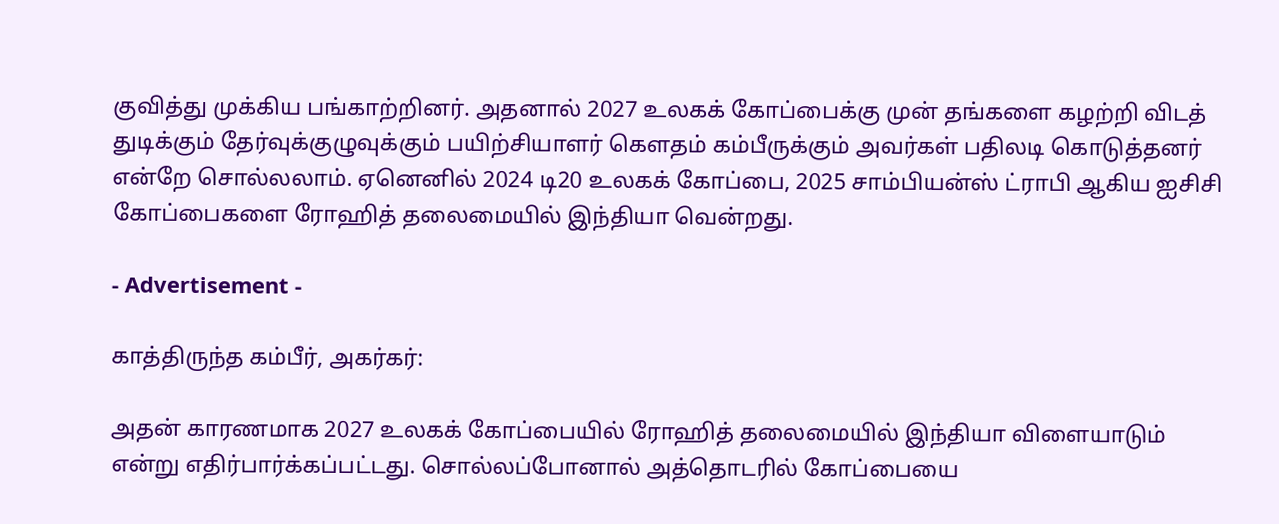குவித்து முக்கிய பங்காற்றினர். அதனால் 2027 உலகக் கோப்பைக்கு முன் தங்களை கழற்றி விடத் துடிக்கும் தேர்வுக்குழுவுக்கும் பயிற்சியாளர் கௌதம் கம்பீருக்கும் அவர்கள் பதிலடி கொடுத்தனர் என்றே சொல்லலாம். ஏனெனில் 2024 டி20 உலகக் கோப்பை, 2025 சாம்பியன்ஸ் ட்ராபி ஆகிய ஐசிசி கோப்பைகளை ரோஹித் தலைமையில் இந்தியா வென்றது.

- Advertisement -

காத்திருந்த கம்பீர், அகர்கர்:

அதன் காரணமாக 2027 உலகக் கோப்பையில் ரோஹித் தலைமையில் இந்தியா விளையாடும் என்று எதிர்பார்க்கப்பட்டது. சொல்லப்போனால் அத்தொடரில் கோப்பையை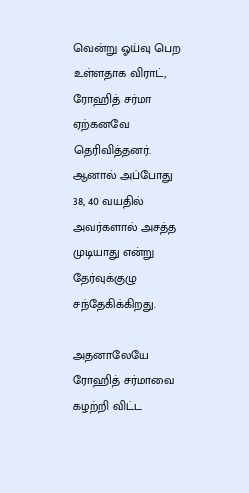வென்று ஓய்வு பெற உள்ளதாக விராட், ரோஹித் சர்மா ஏற்கனவே தெரிவித்தனர். ஆனால் அப்போது 38, 40 வயதில் அவர்களால் அசத்த முடியாது என்று தேர்வுக்குழு சந்தேகிக்கிறது.

அதனாலேயே ரோஹித் சர்மாவை கழற்றி விட்ட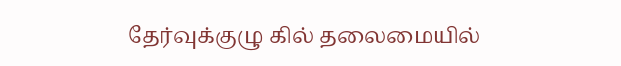தேர்வுக்குழு கில் தலைமையில்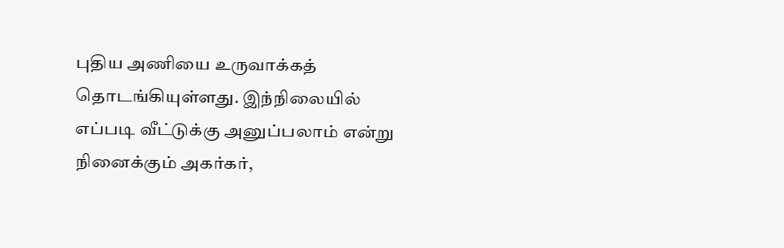புதிய அணியை உருவாக்கத் தொடங்கியுள்ளது. இந்நிலையில் எப்படி வீட்டுக்கு அனுப்பலாம் என்று நினைக்கும் அகர்கர்,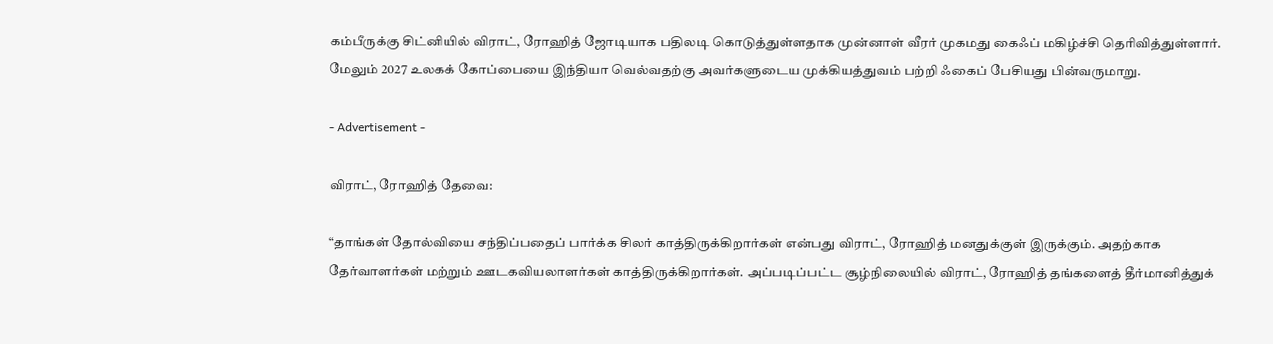கம்பீருக்கு சிட்னியில் விராட், ரோஹித் ஜோடியாக பதிலடி கொடுத்துள்ளதாக முன்னாள் வீரர் முகமது கைஃப் மகிழ்ச்சி தெரிவித்துள்ளார். மேலும் 2027 உலகக் கோப்பையை இந்தியா வெல்வதற்கு அவர்களுடைய முக்கியத்துவம் பற்றி ஃகைப் பேசியது பின்வருமாறு.

- Advertisement -

விராட், ரோஹித் தேவை:

“தாங்கள் தோல்வியை சந்திப்பதைப் பார்க்க சிலர் காத்திருக்கிறார்கள் என்பது விராட், ரோஹித் மனதுக்குள் இருக்கும். அதற்காக தேர்வாளர்கள் மற்றும் ஊடகவியலாளர்கள் காத்திருக்கிறார்கள். அப்படிப்பட்ட சூழ்நிலையில் விராட், ரோஹித் தங்களைத் தீர்மானித்துக்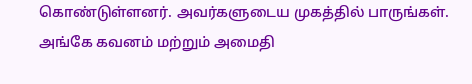கொண்டுள்ளனர். அவர்களுடைய முகத்தில் பாருங்கள். அங்கே கவனம் மற்றும் அமைதி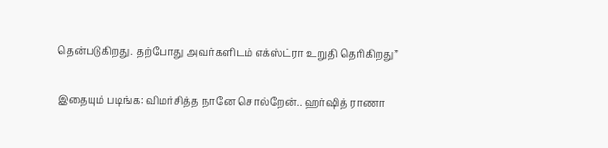தென்படுகிறது. தற்போது அவர்களிடம் எக்ஸ்ட்ரா உறுதி தெரிகிறது”

இதையும் படிங்க: விமர்சித்த நானே சொல்றேன்.. ஹர்ஷித் ராணா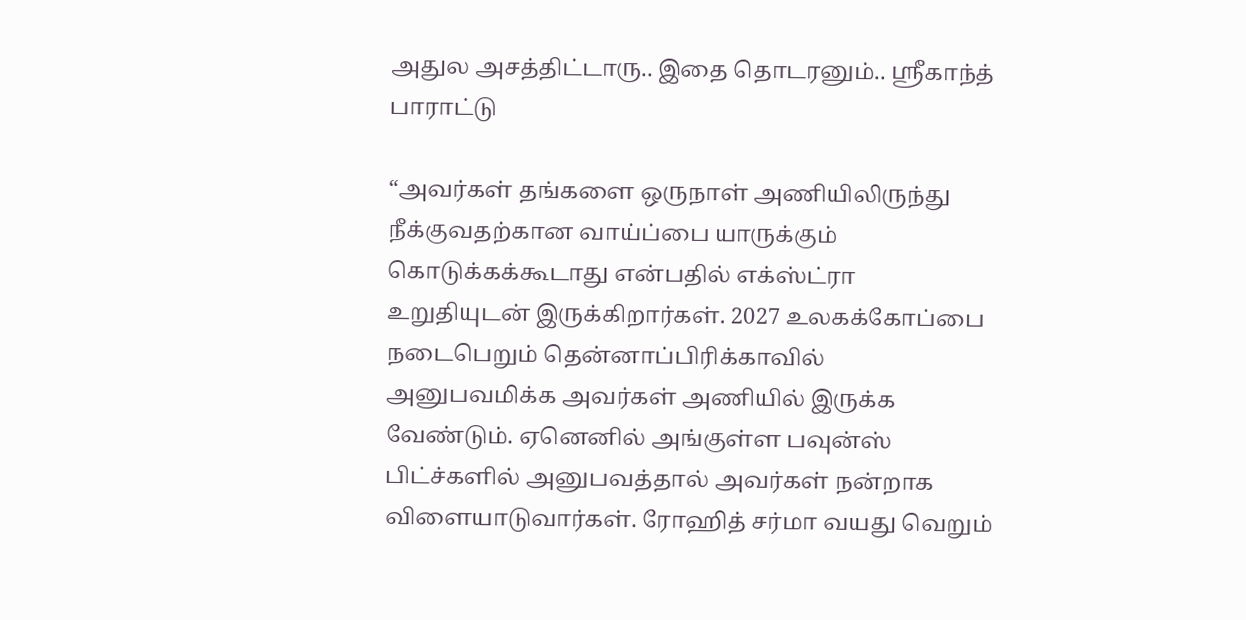அதுல அசத்திட்டாரு.. இதை தொடரனும்.. ஸ்ரீகாந்த் பாராட்டு

“அவர்கள் தங்களை ஒருநாள் அணியிலிருந்து நீக்குவதற்கான வாய்ப்பை யாருக்கும் கொடுக்கக்கூடாது என்பதில் எக்ஸ்ட்ரா உறுதியுடன் இருக்கிறார்கள். 2027 உலகக்கோப்பை நடைபெறும் தென்னாப்பிரிக்காவில் அனுபவமிக்க அவர்கள் அணியில் இருக்க வேண்டும். ஏனெனில் அங்குள்ள பவுன்ஸ் பிட்ச்களில் அனுபவத்தால் அவர்கள் நன்றாக விளையாடுவார்கள். ரோஹித் சர்மா வயது வெறும்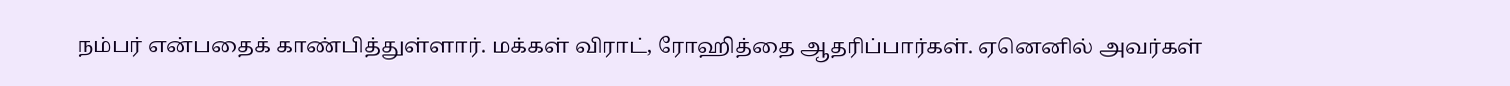நம்பர் என்பதைக் காண்பித்துள்ளார். மக்கள் விராட், ரோஹித்தை ஆதரிப்பார்கள். ஏனெனில் அவர்கள்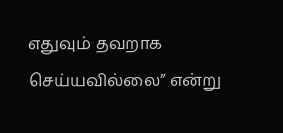எதுவும் தவறாக செய்யவில்லை” என்று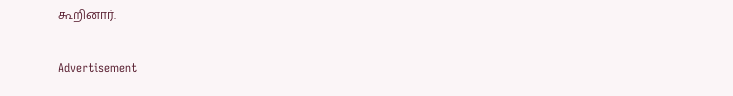கூறினார்.

Advertisement